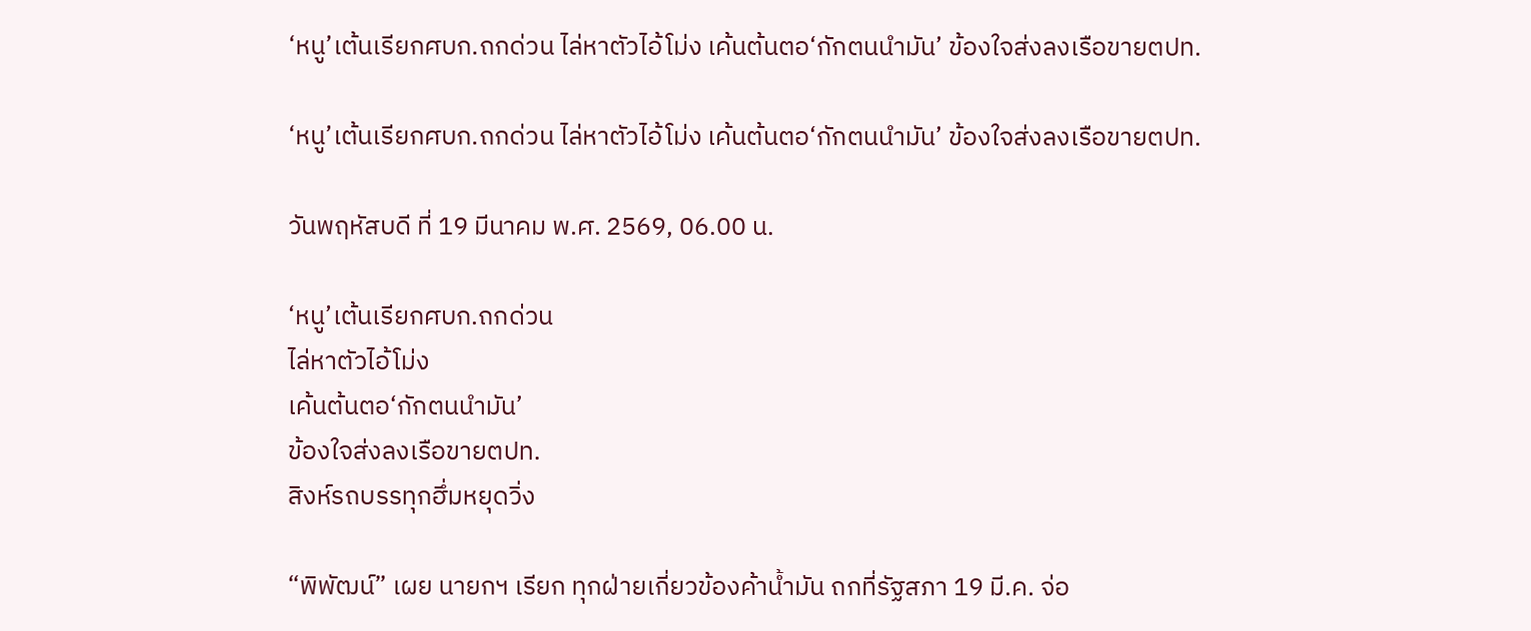‘หนู’เต้นเรียกศบก.ถกด่วน ไล่หาตัวไอ้โม่ง เค้นต้นตอ‘กักตนนํามัน’ ข้องใจส่งลงเรือขายตปท.

‘หนู’เต้นเรียกศบก.ถกด่วน ไล่หาตัวไอ้โม่ง เค้นต้นตอ‘กักตนนํามัน’ ข้องใจส่งลงเรือขายตปท.

วันพฤหัสบดี ที่ 19 มีนาคม พ.ศ. 2569, 06.00 น.

‘หนู’เต้นเรียกศบก.ถกด่วน
ไล่หาตัวไอ้โม่ง
เค้นต้นตอ‘กักตนนํามัน’
ข้องใจส่งลงเรือขายตปท.
สิงห์รถบรรทุกฮึ่มหยุดวิ่ง

“พิพัฒน์” เผย นายกฯ เรียก ทุกฝ่ายเกี่ยวข้องค้าน้ำมัน ถกที่รัฐสภา 19 มี.ค. จ่อ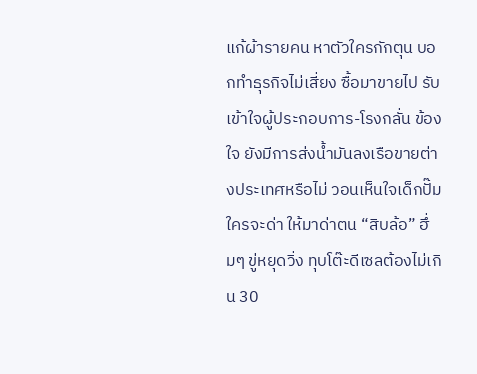แก้ผ้ารายคน หาตัวใครกักตุน บอกทำธุรกิจไม่เสี่ยง ซื้อมาขายไป รับเข้าใจผู้ประกอบการ-โรงกลั่น ข้องใจ ยังมีการส่งน้ำมันลงเรือขายต่างประเทศหรือไม่ วอนเห็นใจเด็กปั๊ม ใครจะด่า ให้มาด่าตน “สิบล้อ” ฮึ่มๆ ขู่หยุดวิ่ง ทุบโต๊ะดีเซลต้องไม่เกิน 30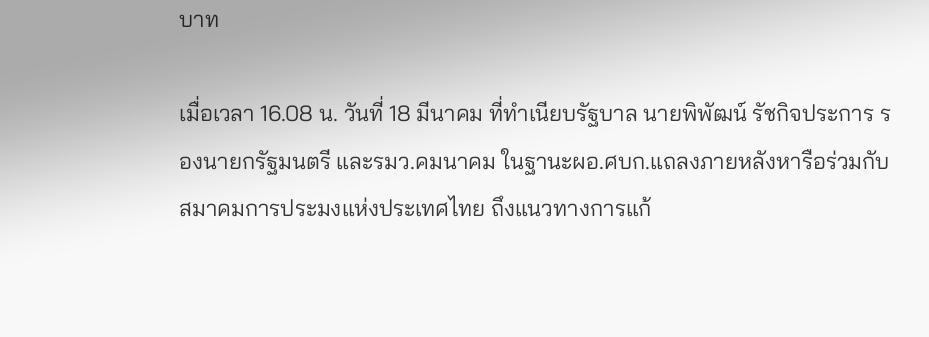บาท

เมื่อเวลา 16.08 น. วันที่ 18 มีนาคม ที่ทำเนียบรัฐบาล นายพิพัฒน์ รัชกิจประการ รองนายกรัฐมนตรี และรมว.คมนาคม ในฐานะผอ.ศบก.แถลงภายหลังหารือร่วมกับสมาคมการประมงแห่งประเทศไทย ถึงแนวทางการแก้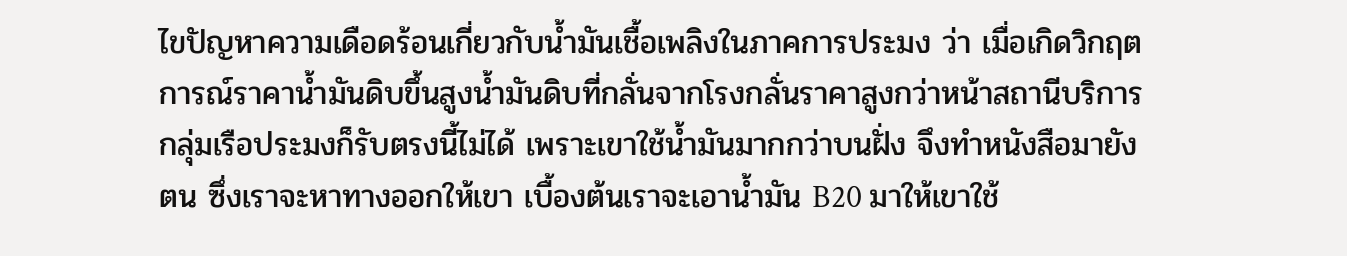ไขปัญหาความเดือดร้อนเกี่ยวกับน้ำมันเชื้อเพลิงในภาคการประมง ว่า เมื่อเกิดวิกฤตการณ์ราคาน้ำมันดิบขึ้นสูงน้ำมันดิบที่กลั่นจากโรงกลั่นราคาสูงกว่าหน้าสถานีบริการ กลุ่มเรือประมงก็รับตรงนี้ไม่ได้ เพราะเขาใช้น้ำมันมากกว่าบนฝั่ง จึงทำหนังสือมายังตน ซึ่งเราจะหาทางออกให้เขา เบื้องต้นเราจะเอาน้ำมัน B20 มาให้เขาใช้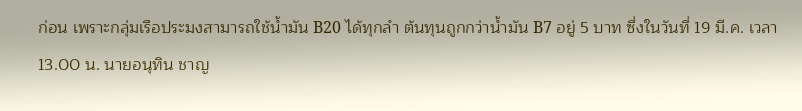ก่อน เพราะกลุ่มเรือประมงสามารถใช้น้ำมัน B20 ได้ทุกลำ ต้นทุนถูกกว่าน้ำมัน B7 อยู่ 5 บาท ซึ่งในวันที่ 19 มี.ค. เวลา 13.00 น. นายอนุทิน ชาญ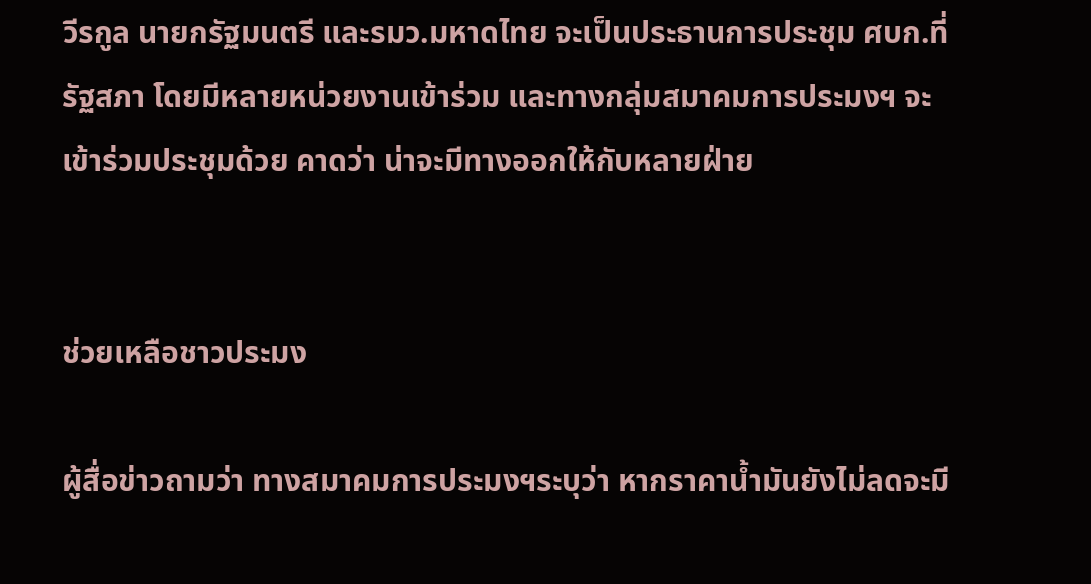วีรกูล นายกรัฐมนตรี และรมว.มหาดไทย จะเป็นประธานการประชุม ศบก.ที่รัฐสภา โดยมีหลายหน่วยงานเข้าร่วม และทางกลุ่มสมาคมการประมงฯ จะเข้าร่วมประชุมด้วย คาดว่า น่าจะมีทางออกให้กับหลายฝ่าย


ช่วยเหลือชาวประมง

ผู้สื่อข่าวถามว่า ทางสมาคมการประมงฯระบุว่า หากราคาน้ำมันยังไม่ลดจะมี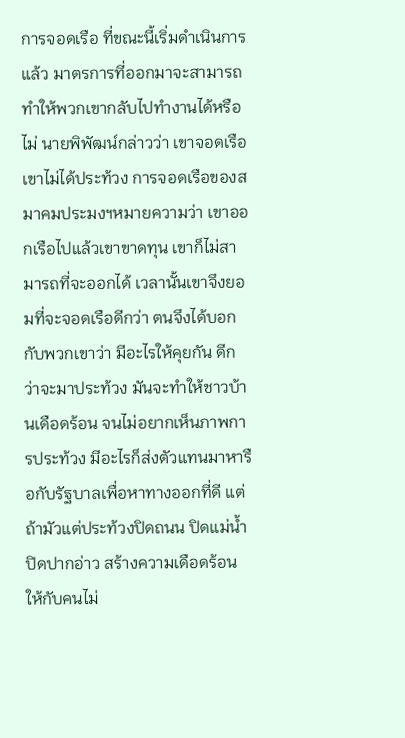การจอดเรือ ที่ขณะนี้เริ่มดําเนินการแล้ว มาตรการที่ออกมาจะสามารถทำให้พวกเขากลับไปทำงานได้หรือไม่ นายพิพัฒน์กล่าวว่า เขาจอดเรือเขาไม่ได้ประท้วง การจอดเรือของสมาคมประมงฯหมายความว่า เขาออกเรือไปแล้วเขาขาดทุน เขาก็ไม่สามารถที่จะออกได้ เวลานั้นเขาจึงยอมที่จะจอดเรือดีกว่า ตนจึงได้บอกกับพวกเขาว่า มีอะไรให้คุยกัน ดีกว่าจะมาประท้วง มันจะทําให้ชาวบ้านเดือดร้อน จนไม่อยากเห็นภาพการประท้วง มีอะไรก็ส่งตัวแทนมาหารือกับรัฐบาลเพื่อหาทางออกที่ดี แต่ถ้ามัวแต่ประท้วงปิดถนน ปิดแม่น้ำ ปิดปากอ่าว สร้างความเดือดร้อนให้กับคนไม่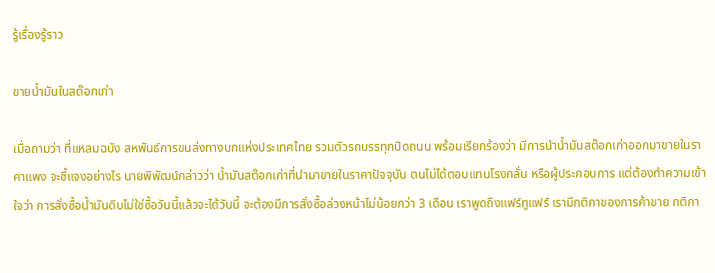รู้เรื่องรู้ราว

ขายน้ำมันในสต๊อกเก่า

เมื่อถามว่า ที่แหลมฉบัง สหพันธ์การขนส่งทางบกแห่งประเทศไทย รวมตัวรถบรรทุกปิดถนน พร้อมเรียกร้องว่า มีการนำน้ำมันสต๊อกเก่าออกมาขายในราคาแพง จะชี้แจงอย่างไร นายพิพัฒน์กล่าวว่า น้ำมันสต๊อกเก่าที่นำมาขายในราคาปัจจุบัน ตนไม่ได้ตอบแทนโรงกลั่น หรือผู้ประกอบการ แต่ต้องทำความเข้าใจว่า การสั่งซื้อน้ำมันดิบไม่ใช่ซื้อวันนี้แล้วจะได้วันนี้ จะต้องมีการสั่งซื้อล่วงหน้าไม่น้อยกว่า 3 เดือน เราพูดถึงแฟร์ทูแฟร์ เรามีกติกาของการค้าขาย กติกา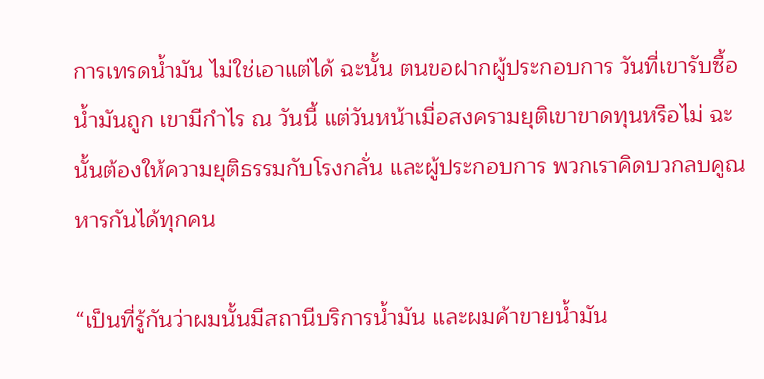การเทรดน้ำมัน ไม่ใช่เอาแต่ได้ ฉะนั้น ตนขอฝากผู้ประกอบการ วันที่เขารับซื้อน้ำมันถูก เขามีกำไร ณ วันนี้ แต่วันหน้าเมื่อสงครามยุติเขาขาดทุนหรือไม่ ฉะนั้นต้องให้ความยุติธรรมกับโรงกลั่น และผู้ประกอบการ พวกเราคิดบวกลบคูณหารกันได้ทุกคน

“เป็นที่รู้กันว่าผมนั้นมีสถานีบริการน้ำมัน และผมค้าขายน้ำมัน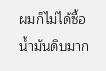ผมก็ไม่ได้ซื้อน้ำมันดิบมาก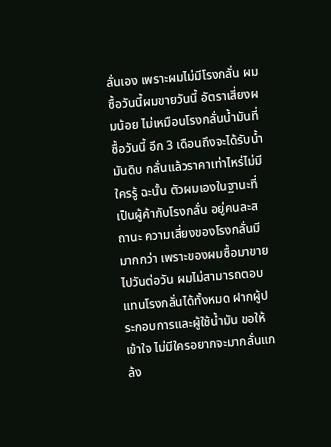ลั่นเอง เพราะผมไม่มีโรงกลั่น ผมซื้อวันนี้ผมขายวันนี้ อัตราเสี่ยงผมน้อย ไม่เหมือนโรงกลั่นน้ำมันที่ซื้อวันนี้ อีก 3 เดือนถึงจะได้รับน้ำมันดิบ กลั่นแล้วราคาเท่าไหร่ไม่มีใครรู้ ฉะนั้น ตัวผมเองในฐานะที่เป็นผู้ค้ากับโรงกลั่น อยู่คนละสถานะ ความเสี่ยงของโรงกลั่นมีมากกว่า เพราะของผมซื้อมาขายไปวันต่อวัน ผมไม่สามารถตอบแทนโรงกลั่นได้ทั้งหมด ฝากผู้ประกอบการและผู้ใช้น้ำมัน ขอให้เข้าใจ ไม่มีใครอยากจะมากลั่นแกล้ง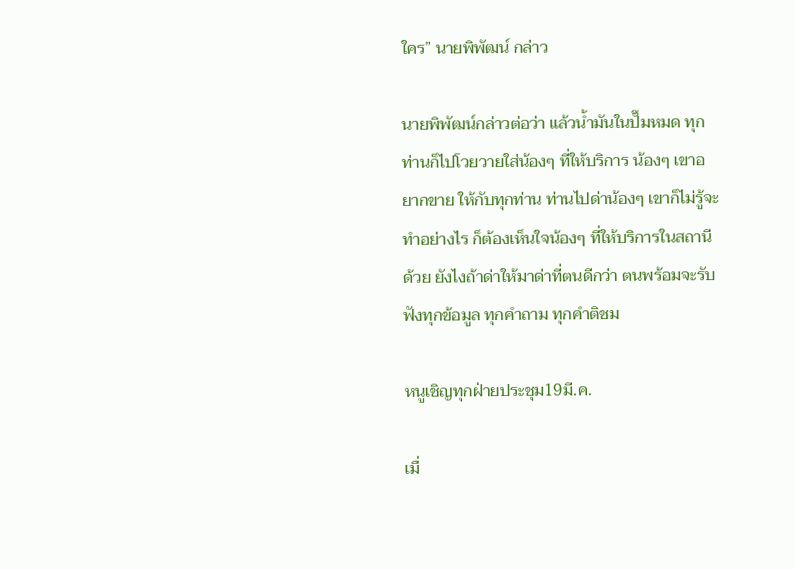ใคร” นายพิพัฒน์ กล่าว

นายพิพัฒน์กล่าวต่อว่า แล้วน้ำมันในปั๊มหมด ทุกท่านก็ไปโวยวายใส่น้องๆ ที่ให้บริการ น้องๆ เขาอยากขาย ให้กับทุกท่าน ท่านไปด่าน้องๆ เขาก็ไม่รู้จะทําอย่างไร ก็ต้องเห็นใจน้องๆ ที่ให้บริการในสถานีด้วย ยังไงถ้าด่าให้มาด่าที่ตนดีกว่า ตนพร้อมจะรับฟังทุกข้อมูล ทุกคําถาม ทุกคำติชม

หนูเชิญทุกฝ่ายประชุม19มี.ค.

เมื่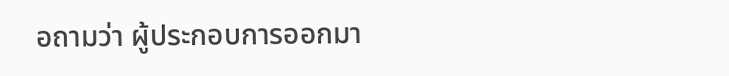อถามว่า ผู้ประกอบการออกมา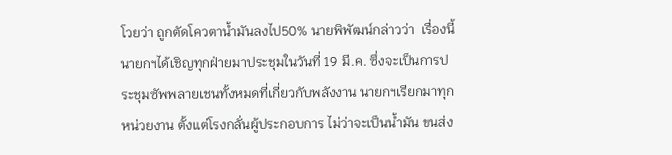โวยว่า ถูกตัดโควตาน้ำมันลงไป50% นายพิพัฒน์กล่าวว่า  เรื่องนี้นายกฯได้เชิญทุกฝ่ายมาประชุมในวันที่ 19 มี.ค. ซึ่งจะเป็นการประชุมซัพพลายเชนทั้งหมดที่เกี่ยวกับพลังงาน นายกฯเรียกมาทุกหน่วยงาน ตั้งแต่โรงกลั่นผู้ประกอบการ ไม่ว่าจะเป็นน้ำมัน ขนส่ง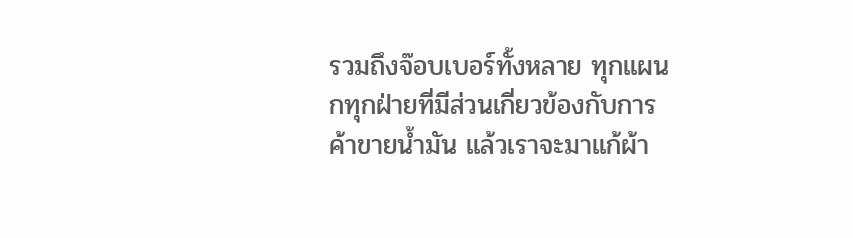รวมถึงจ๊อบเบอร์ทั้งหลาย ทุกแผนกทุกฝ่ายที่มีส่วนเกี่ยวข้องกับการค้าขายน้ำมัน แล้วเราจะมาแก้ผ้า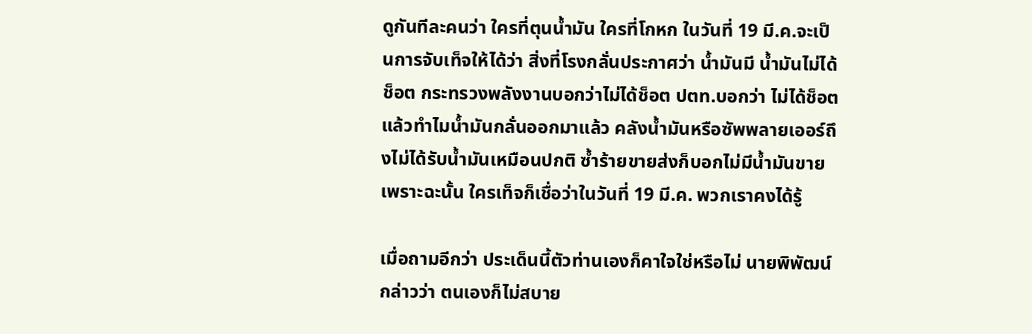ดูกันทีละคนว่า ใครที่ตุนน้ำมัน ใครที่โกหก ในวันที่ 19 มี.ค.จะเป็นการจับเท็จให้ได้ว่า สิ่งที่โรงกลั่นประกาศว่า น้ำมันมี น้ำมันไม่ได้ช็อต กระทรวงพลังงานบอกว่าไม่ได้ช็อต ปตท.บอกว่า ไม่ได้ช็อต แล้วทำไมน้ำมันกลั่นออกมาแล้ว คลังน้ำมันหรือซัพพลายเออร์ถึงไม่ได้รับน้ำมันเหมือนปกติ ซ้ำร้ายขายส่งก็บอกไม่มีน้ำมันขาย เพราะฉะนั้น ใครเท็จก็เชื่อว่าในวันที่ 19 มี.ค. พวกเราคงได้รู้

เมื่อถามอีกว่า ประเด็นนี้ตัวท่านเองก็คาใจใช่หรือไม่ นายพิพัฒน์ กล่าวว่า ตนเองก็ไม่สบาย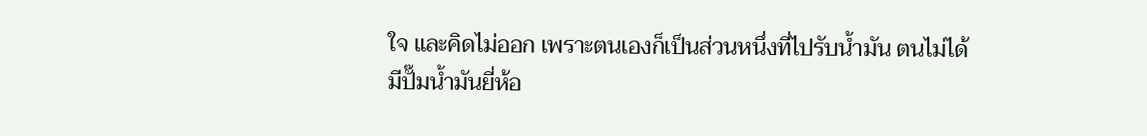ใจ และคิดไม่ออก เพราะตนเองก็เป็นส่วนหนึ่งที่ไปรับน้ำมัน ตนไม่ได้มีปั๊มน้ำมันยี่ห้อ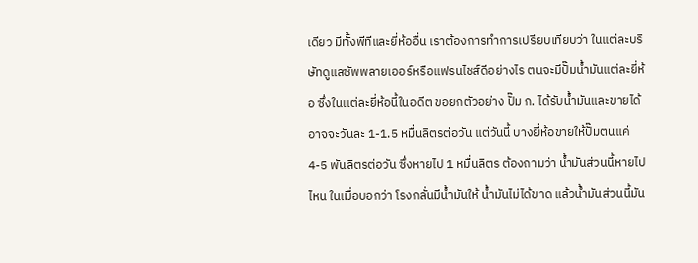เดียว มีทั้งพีทีและยี่ห้ออื่น เราต้องการทำการเปรียบเทียบว่า ในแต่ละบริษัทดูแลซัพพลายเออร์หรือแฟรนไชส์ดีอย่างไร ตนจะมีปั๊มน้ำมันแต่ละยี่ห้อ ซึ่งในแต่ละยี่ห้อนี้ในอดีต ขอยกตัวอย่าง ปั๊ม ก. ได้รับน้ำมันและขายได้อาจจะวันละ 1-1.5 หมื่นลิตรต่อวัน แต่วันนี้ บางยี่ห้อขายให้ปั๊มตนแค่ 4-5 พันลิตรต่อวัน ซึ่งหายไป 1 หมื่นลิตร ต้องถามว่า น้ำมันส่วนนี้หายไปไหน ในเมื่อบอกว่า โรงกลั่นมีน้ำมันให้ น้ำมันไม่ได้ขาด แล้วน้ำมันส่วนนี้มัน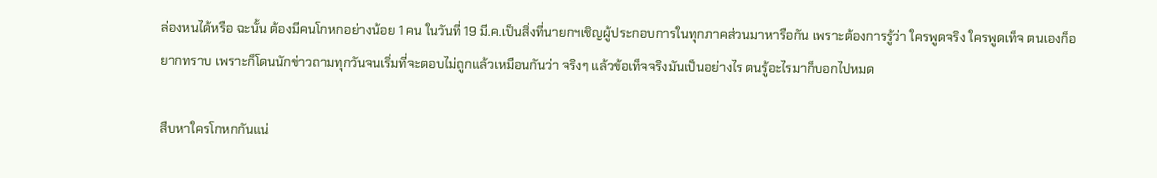ล่องหนได้หรือ ฉะนั้น ต้องมีคนโกหกอย่างน้อย 1 คน ในวันที่ 19 มี.ค.เป็นสิ่งที่นายกฯเชิญผู้ประกอบการในทุกภาคส่วนมาหารือกัน เพราะต้องการรู้ว่า ใครพูดจริง ใครพูดเท็จ ตนเองก็อยากทราบ เพราะก็โดนนักข่าวถามทุกวันจนเริ่มที่จะตอบไม่ถูกแล้วเหมือนกันว่า จริงๆ แล้วข้อเท็จจริงมันเป็นอย่างไร ตนรู้อะไรมาก็บอกไปหมด

สืบหาใครโกหกกันแน่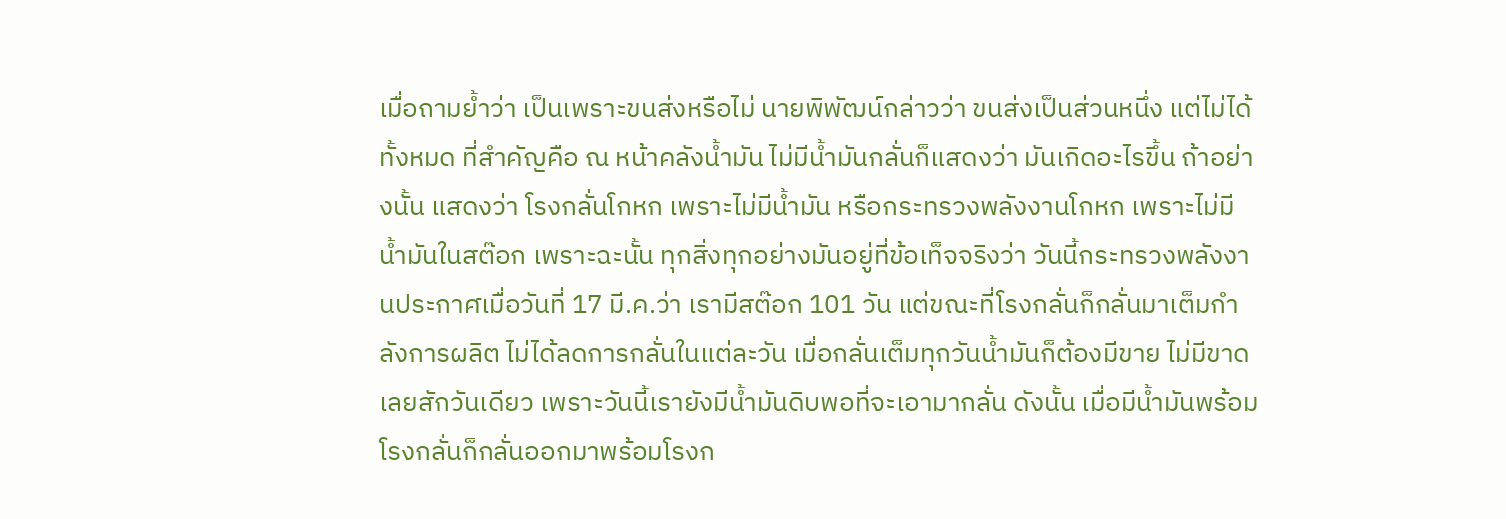เมื่อถามย้ำว่า เป็นเพราะขนส่งหรือไม่ นายพิพัฒน์กล่าวว่า ขนส่งเป็นส่วนหนึ่ง แต่ไม่ได้ทั้งหมด ที่สำคัญคือ ณ หน้าคลังน้ำมัน ไม่มีน้ำมันกลั่นก็แสดงว่า มันเกิดอะไรขึ้น ถ้าอย่างนั้น แสดงว่า โรงกลั่นโกหก เพราะไม่มีน้ำมัน หรือกระทรวงพลังงานโกหก เพราะไม่มีน้ำมันในสต๊อก เพราะฉะนั้น ทุกสิ่งทุกอย่างมันอยู่ที่ข้อเท็จจริงว่า วันนี้กระทรวงพลังงานประกาศเมื่อวันที่ 17 มี.ค.ว่า เรามีสต๊อก 101 วัน แต่ขณะที่โรงกลั่นก็กลั่นมาเต็มกำลังการผลิต ไม่ได้ลดการกลั่นในแต่ละวัน เมื่อกลั่นเต็มทุกวันน้ำมันก็ต้องมีขาย ไม่มีขาดเลยสักวันเดียว เพราะวันนี้เรายังมีน้ำมันดิบพอที่จะเอามากลั่น ดังนั้น เมื่อมีน้ำมันพร้อม โรงกลั่นก็กลั่นออกมาพร้อมโรงก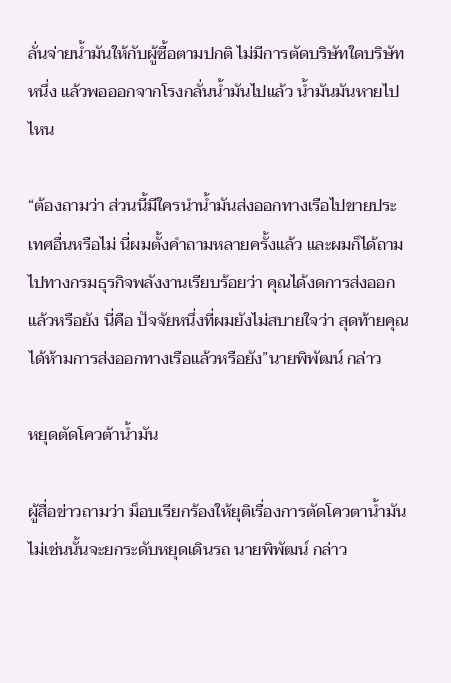ลั่นจ่ายน้ำมันให้กับผู้ซื้อตามปกติ ไม่มีการตัดบริษัทใดบริษัทหนึ่ง แล้วพอออกจากโรงกลั่นน้ำมันไปแล้ว น้ำมันมันหายไปไหน

“ต้องถามว่า ส่วนนี้มีใครนำน้ำมันส่งออกทางเรือไปขายประเทศอื่นหรือไม่ นี่ผมตั้งคำถามหลายครั้งแล้ว และผมก็ได้ถามไปทางกรมธุรกิจพลังงานเรียบร้อยว่า คุณได้งดการส่งออกแล้วหรือยัง นี่คือ ปัจจัยหนึ่งที่ผมยังไม่สบายใจว่า สุดท้ายคุณได้ห้ามการส่งออกทางเรือแล้วหรือยัง”นายพิพัฒน์ กล่าว

หยุดตัดโควต้าน้ำมัน

ผู้สื่อข่าวถามว่า ม็อบเรียกร้องให้ยุติเรื่องการตัดโควตาน้ำมัน ไม่เช่นนั้นจะยกระดับหยุดเดินรถ นายพิพัฒน์ กล่าว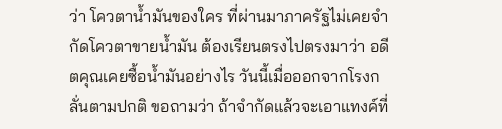ว่า โควตาน้ำมันของใคร ที่ผ่านมาภาครัฐไม่เคยจำกัดโควตาขายน้ำมัน ต้องเรียนตรงไปตรงมาว่า อดีตคุณเคยซื้อน้ำมันอย่างไร วันนี้เมื่อออกจากโรงกลั่นตามปกติ ขอถามว่า ถ้าจำกัดแล้วจะเอาแทงค์ที่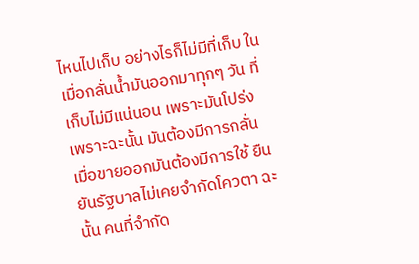ไหนไปเก็บ อย่างไรก็ไม่มีที่เก็บ ในเมื่อกลั่นน้ำมันออกมาทุกๆ วัน ที่เก็บไม่มีแน่นอน เพราะมันโปร่ง เพราะฉะนั้น มันต้องมีการกลั่น เมื่อขายออกมันต้องมีการใช้ ยืนยันรัฐบาลไม่เคยจำกัดโควตา ฉะนั้น คนที่จำกัด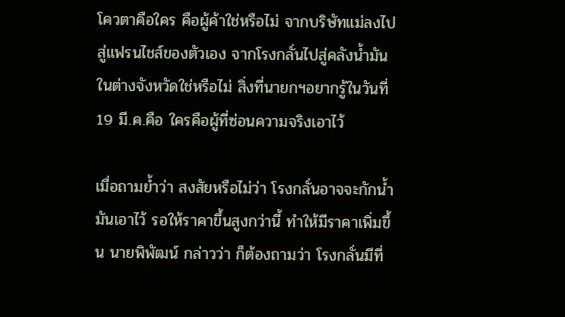โควตาคือใคร คือผู้ค้าใช่หรือไม่ จากบริษัทแม่ลงไปสู่แฟรนไชส์ของตัวเอง จากโรงกลั่นไปสู่คลังน้ำมันในต่างจังหวัดใช่หรือไม่ สิ่งที่นายกฯอยากรู้ในวันที่ 19 มี.ค.คือ ใครคือผู้ที่ซ่อนความจริงเอาไว้

เมื่อถามย้ำว่า สงสัยหรือไม่ว่า โรงกลั่นอาจจะกักน้ำมันเอาไว้ รอให้ราคาขึ้นสูงกว่านี้ ทำให้มีราคาเพิ่มขึ้น นายพิพัฒน์ กล่าวว่า ก็ต้องถามว่า โรงกลั่นมีที่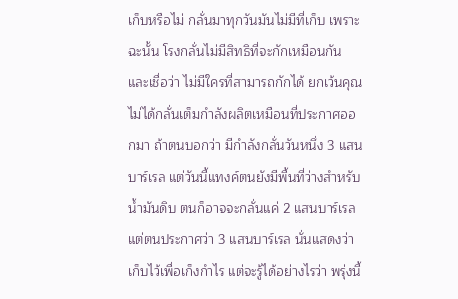เก็บหรือไม่ กลั่นมาทุกวันมันไม่มีที่เก็บ เพราะฉะนั้น โรงกลั่นไม่มีสิทธิที่จะกักเหมือนกัน และเชื่อว่า ไม่มีใครที่สามารถกักได้ ยกเว้นคุณไม่ได้กลั่นเต็มกำลังผลิตเหมือนที่ประกาศออกมา ถ้าตนบอกว่า มีกำลังกลั่นวันหนึ่ง 3 แสนบาร์เรล แต่วันนี้แทงค์ตนยังมีพื้นที่ว่างสำหรับน้ำมันดิบ ตนก็อาจจะกลั่นแค่ 2 แสนบาร์เรล แต่ตนประกาศว่า 3 แสนบาร์เรล นั่นแสดงว่า เก็บไว้เพื่อเก็งกำไร แต่จะรู้ได้อย่างไรว่า พรุ่งนี้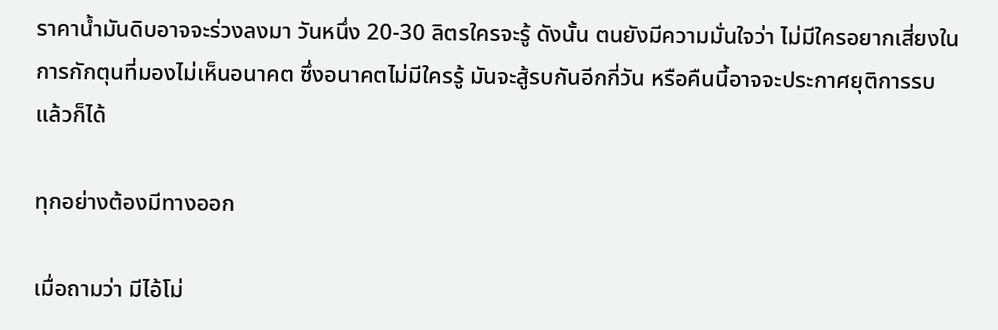ราคาน้ำมันดิบอาจจะร่วงลงมา วันหนึ่ง 20-30 ลิตรใครจะรู้ ดังนั้น ตนยังมีความมั่นใจว่า ไม่มีใครอยากเสี่ยงในการกักตุนที่มองไม่เห็นอนาคต ซึ่งอนาคตไม่มีใครรู้ มันจะสู้รบกันอีกกี่วัน หรือคืนนี้อาจจะประกาศยุติการรบแล้วก็ได้

ทุกอย่างต้องมีทางออก

เมื่อถามว่า มีไอ้โม่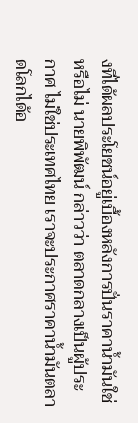งที่ได้ผลประโยชน์อยู่เบื้องหลังการปั่นราคาน้ำมันใช่หรือไม่ นายพิพัฒน์ กล่าวว่า ตลาดกลางเป็นผู้ประกาศ ไม่ใช่ประเทศไทย เราจะประกาศราคาน้ำมันตลาดโลกได้อ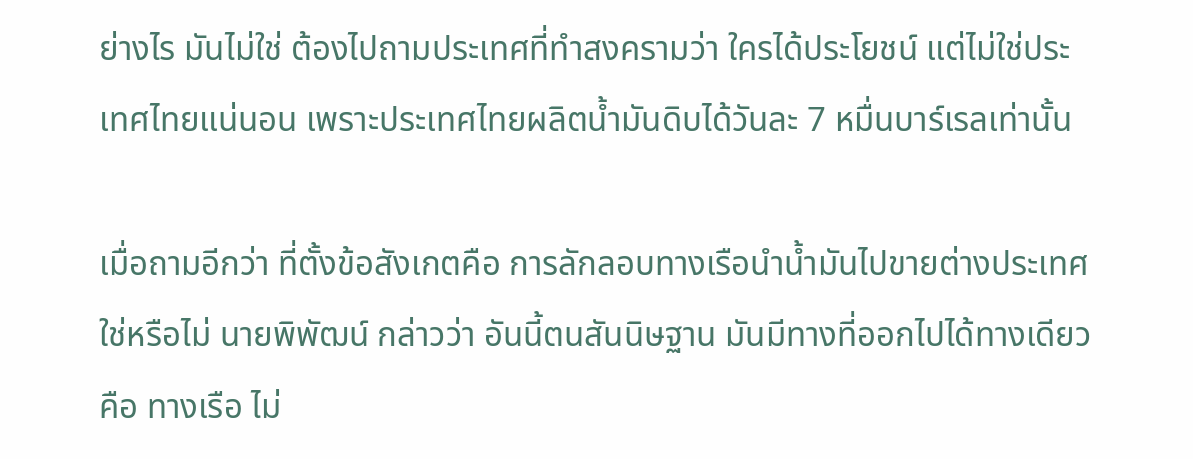ย่างไร มันไม่ใช่ ต้องไปถามประเทศที่ทำสงครามว่า ใครได้ประโยชน์ แต่ไม่ใช่ประเทศไทยแน่นอน เพราะประเทศไทยผลิตน้ำมันดิบได้วันละ 7 หมื่นบาร์เรลเท่านั้น

เมื่อถามอีกว่า ที่ตั้งข้อสังเกตคือ การลักลอบทางเรือนำน้ำมันไปขายต่างประเทศใช่หรือไม่ นายพิพัฒน์ กล่าวว่า อันนี้ตนสันนิษฐาน มันมีทางที่ออกไปได้ทางเดียวคือ ทางเรือ ไม่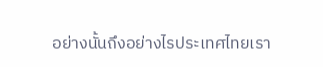อย่างนั้นถึงอย่างไรประเทศไทยเรา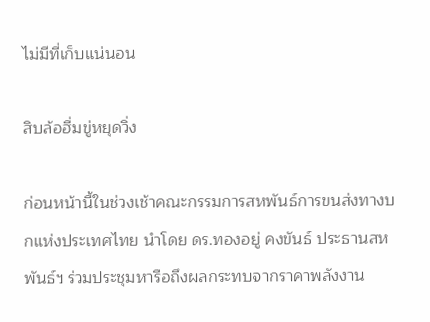ไม่มีที่เก็บแน่นอน

สิบล้อฮื่มขู่หยุดวิ่ง

ก่อนหน้านี้ในช่วงเช้าคณะกรรมการสหพันธ์การขนส่งทางบกแห่งประเทศไทย นำโดย ดร.ทองอยู่ คงขันธ์ ประธานสหพันธ์ฯ ร่วมประชุมหารือถึงผลกระทบจากราคาพลังงาน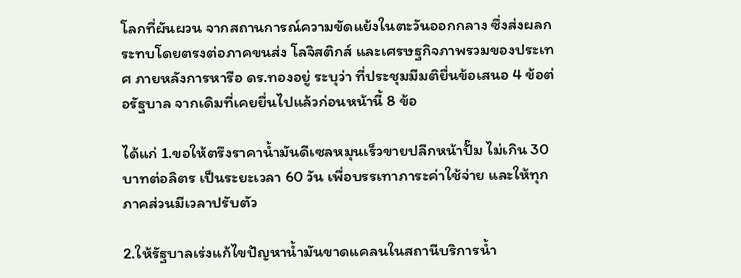โลกที่ผันผวน จากสถานการณ์ความขัดแย้งในตะวันออกกลาง ซึ่งส่งผลกระทบโดยตรงต่อภาคขนส่ง โลจิสติกส์ และเศรษฐกิจภาพรวมของประเทศ ภายหลังการหารือ ดร.ทองอยู่ ระบุว่า ที่ประชุมมีมติยื่นข้อเสนอ 4 ข้อต่อรัฐบาล จากเดิมที่เคยยื่นไปแล้วก่อนหน้านี้ 8 ข้อ

ได้แก่ 1.ขอให้ตรึงราคาน้ำมันดีเซลหมุนเร็วขายปลีกหน้าปั๊ม ไม่เกิน 30 บาทต่อลิตร เป็นระยะเวลา 60 วัน เพื่อบรรเทาภาระค่าใช้จ่าย และให้ทุกภาคส่วนมีเวลาปรับตัว

2.ให้รัฐบาลเร่งแก้ไขปัญหาน้ำมันขาดแคลนในสถานีบริการน้ำ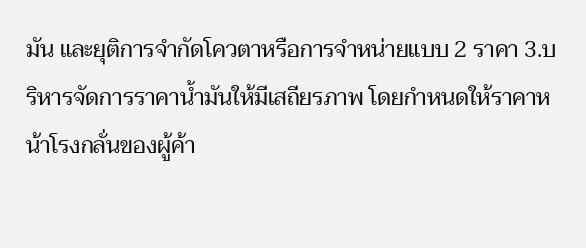มัน และยุติการจำกัดโควตาหรือการจำหน่ายแบบ 2 ราคา 3.บริหารจัดการราคาน้ำมันให้มีเสถียรภาพ โดยกำหนดให้ราคาหน้าโรงกลั่นของผู้ค้า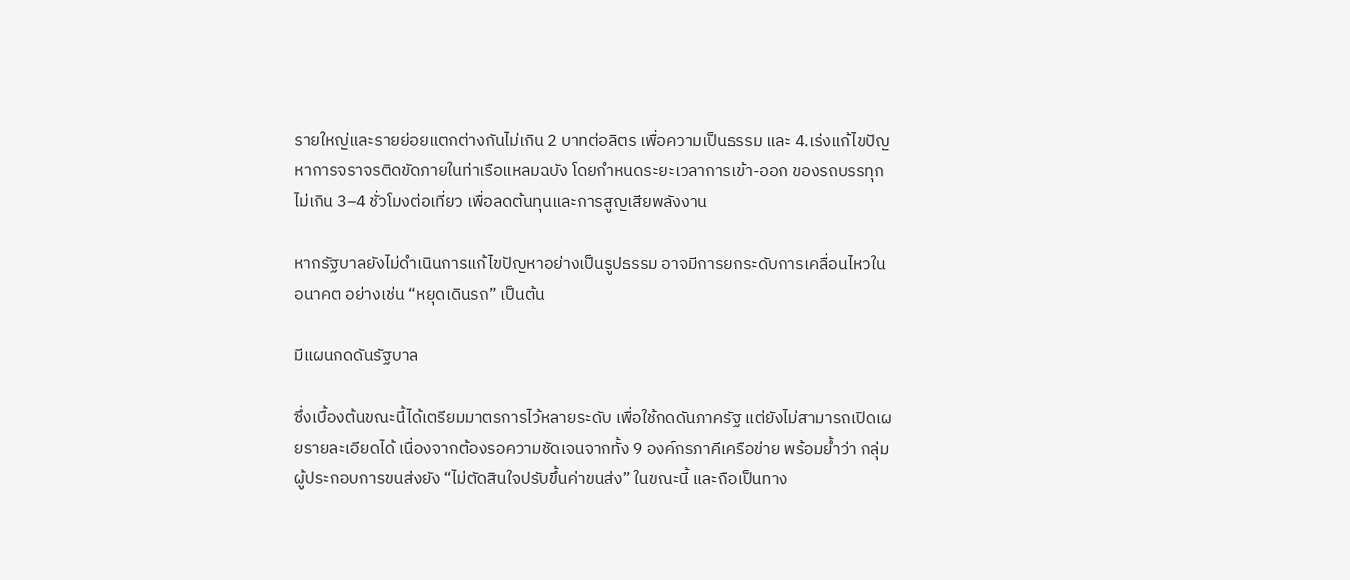รายใหญ่และรายย่อยแตกต่างกันไม่เกิน 2 บาทต่อลิตร เพื่อความเป็นธรรม และ 4.เร่งแก้ไขปัญหาการจราจรติดขัดภายในท่าเรือแหลมฉบัง โดยกำหนดระยะเวลาการเข้า-ออก ของรถบรรทุกไม่เกิน 3–4 ชั่วโมงต่อเที่ยว เพื่อลดต้นทุนและการสูญเสียพลังงาน

หากรัฐบาลยังไม่ดำเนินการแก้ไขปัญหาอย่างเป็นรูปธรรม อาจมีการยกระดับการเคลื่อนไหวในอนาคต อย่างเช่น “หยุดเดินรถ” เป็นต้น

มีแผนกดดันรัฐบาล

ซึ่งเบื้องต้นขณะนี้ได้เตรียมมาตรการไว้หลายระดับ เพื่อใช้กดดันภาครัฐ แต่ยังไม่สามารถเปิดเผยรายละเอียดได้ เนื่องจากต้องรอความชัดเจนจากทั้ง 9 องค์กรภาคีเครือข่าย พร้อมย้ำว่า กลุ่มผู้ประกอบการขนส่งยัง “ไม่ตัดสินใจปรับขึ้นค่าขนส่ง” ในขณะนี้ และถือเป็นทาง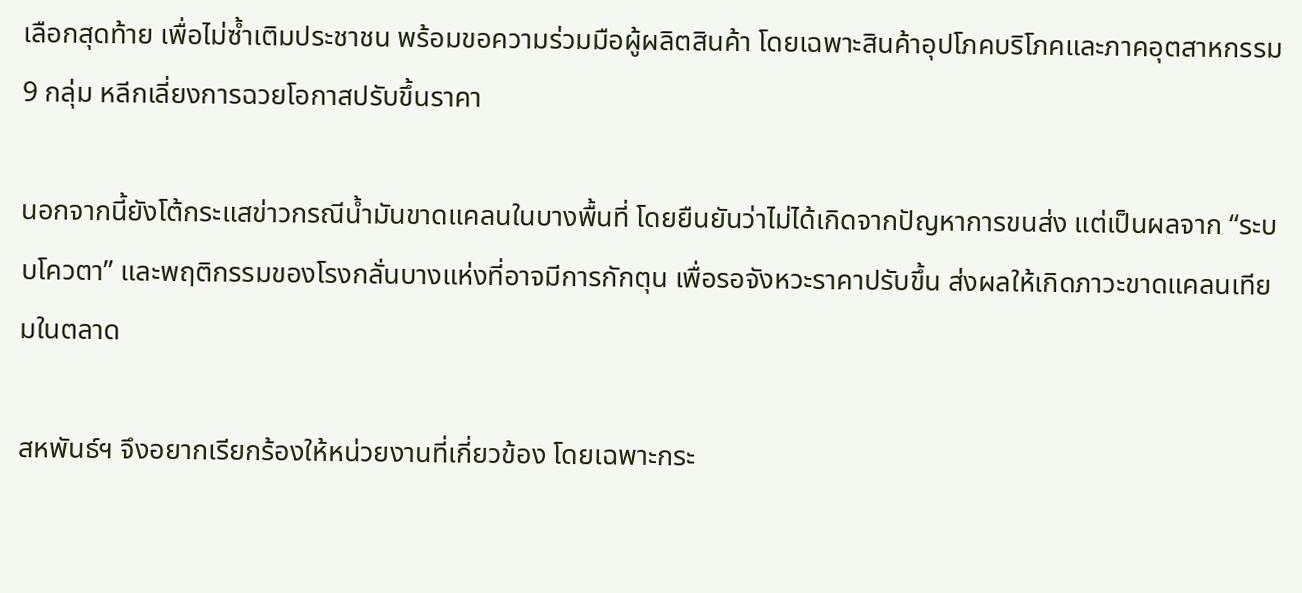เลือกสุดท้าย เพื่อไม่ซ้ำเติมประชาชน พร้อมขอความร่วมมือผู้ผลิตสินค้า โดยเฉพาะสินค้าอุปโภคบริโภคและภาคอุตสาหกรรม 9 กลุ่ม หลีกเลี่ยงการฉวยโอกาสปรับขึ้นราคา

นอกจากนี้ยังโต้กระแสข่าวกรณีน้ำมันขาดแคลนในบางพื้นที่ โดยยืนยันว่าไม่ได้เกิดจากปัญหาการขนส่ง แต่เป็นผลจาก “ระบบโควตา” และพฤติกรรมของโรงกลั่นบางแห่งที่อาจมีการกักตุน เพื่อรอจังหวะราคาปรับขึ้น ส่งผลให้เกิดภาวะขาดแคลนเทียมในตลาด

สหพันธ์ฯ จึงอยากเรียกร้องให้หน่วยงานที่เกี่ยวข้อง โดยเฉพาะกระ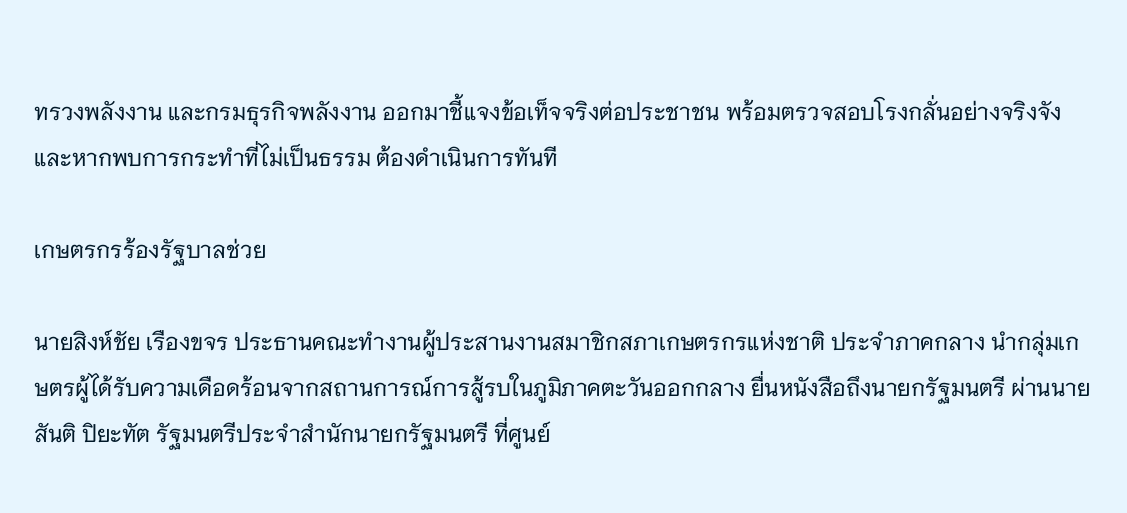ทรวงพลังงาน และกรมธุรกิจพลังงาน ออกมาชี้แจงข้อเท็จจริงต่อประชาชน พร้อมตรวจสอบโรงกลั่นอย่างจริงจัง และหากพบการกระทำที่ไม่เป็นธรรม ต้องดำเนินการทันที

เกษตรกรร้องรัฐบาลช่วย

นายสิงห์ชัย เรืองขจร ประธานคณะทำงานผู้ประสานงานสมาชิกสภาเกษตรกรแห่งชาติ ประจำภาคกลาง นำกลุ่มเกษตรผู้ได้รับความเดือดร้อนจากสถานการณ์การสู้รบในภูมิภาคตะวันออกกลาง ยื่นหนังสือถึงนายกรัฐมนตรี ผ่านนายสันติ ปิยะทัต รัฐมนตรีประจำสำนักนายกรัฐมนตรี ที่ศูนย์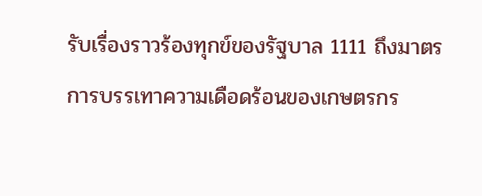รับเรื่องราวร้องทุกข์ของรัฐบาล 1111 ถึงมาตรการบรรเทาความเดือดร้อนของเกษตรกร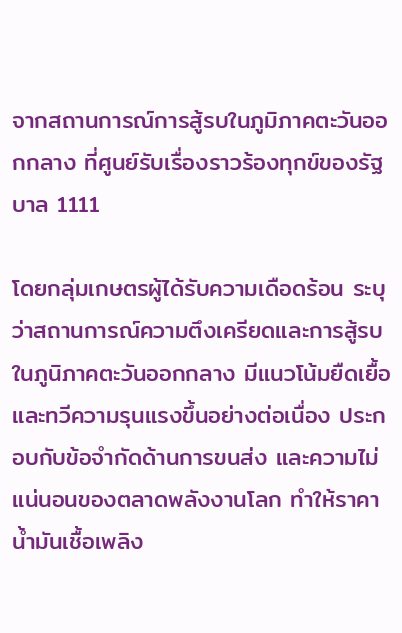จากสถานการณ์การสู้รบในภูมิภาคตะวันออกกลาง ที่ศูนย์รับเรื่องราวร้องทุกข์ของรัฐบาล 1111

โดยกลุ่มเกษตรผู้ได้รับความเดือดร้อน ระบุว่าสถานการณ์ความตึงเครียดและการสู้รบในภูนิภาคตะวันออกกลาง มีแนวโน้มยืดเยื้อและทวีความรุนแรงขึ้นอย่างต่อเนื่อง ประกอบกับข้อจำกัดด้านการขนส่ง และความไม่แน่นอนของตลาดพลังงานโลก ทำให้ราคาน้ำมันเชื้อเพลิง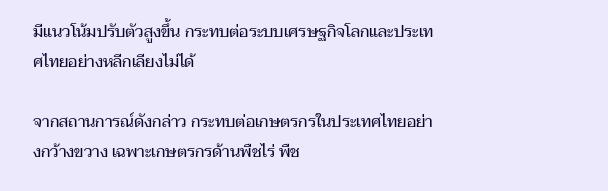มีแนวโน้มปรับตัวสูงขึ้น กระทบต่อระบบเศรษฐกิจโลกและประเทศไทยอย่างหลีกเลียงไม่ได้

จากสถานการณ์ดังกล่าว กระทบต่อเกษตรกรในประเทศไทยอย่างกว้างขวาง เฉพาะเกษตรกรด้านพืชไร่ พืช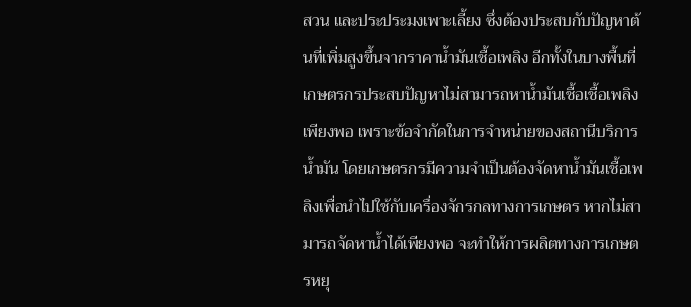สวน และประประมงเพาะเลี้ยง ซึ่งต้องประสบกับปัญหาต้นที่เพิ่มสูงขึ้นจากราคาน้ำมันเชื้อเพลิง อีกทั้งในบางพื้นที่เกษตรกรประสบปัญหาไม่สามารถหาน้ำมันเชื้อเชื้อเพลิงเพียงพอ เพราะข้อจำกัดในการจำหน่ายของสถานีบริการน้ำมัน โดยเกษตรกรมีความจำเป็นต้องจัดหาน้ำมันเชื้อเพลิงเพื่อนำไปใช้กับเครื่องจักรกลทางการเกษตร หากไม่สามารถจัดหาน้ำได้เพียงพอ จะทำให้การผลิตทางการเกษตรหยุ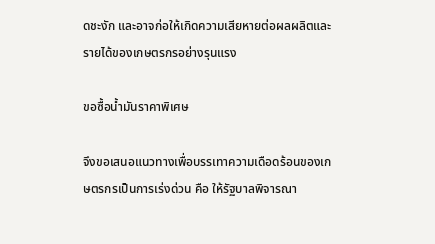ดชะงัก และอาจก่อให้เกิดความเสียหายต่อผลผลิตและรายได้ของเกษตรกรอย่างรุนแรง

ขอซื้อน้ำมันราคาพิเศษ

จึงขอเสนอแนวทางเพื่อบรรเทาความเดือดร้อนของเกษตรกรเป็นการเร่งด่วน คือ ให้รัฐบาลพิจารณา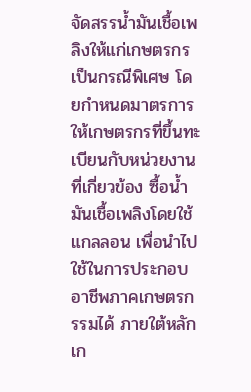จัดสรรน้ำมันเชื้อเพลิงให้แก่เกษตรกรเป็นกรณีพิเศษ โดยกำหนดมาตรการให้เกษตรกรที่ขึ้นทะเบียนกับหน่วยงานที่เกี่ยวข้อง ซื้อน้ำมันเชื้อเพลิงโดยใช้แกลลอน เพื่อนำไปใช้ในการประกอบอาชีพภาคเกษตรกรรมได้ ภายใต้หลักเก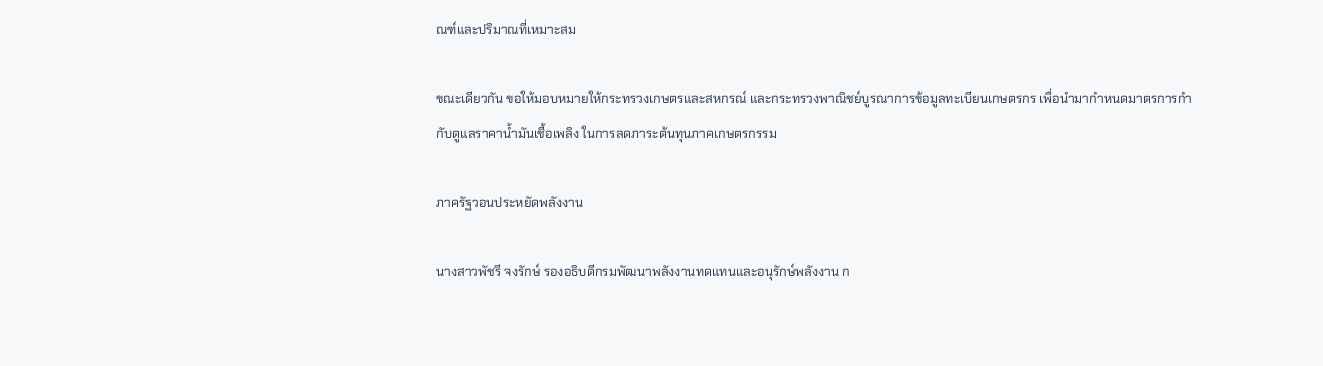ณฑ์และปริมาณที่เหมาะสม

ขณะเดียวกัน ขอให้มอบหมายให้กระทรวงเกษตรและสหกรณ์ และกระทรวงพาณิชย์บูรณาการข้อมูลทะเบียนเกษตรกร เพื่อนำมากำหนดมาตรการกำกับดูแลราคาน้ำมันเชื้อเพลิง ในการลดภาระต้นทุนภาคเกษตรกรรม

ภาครัฐวอนประหยัดพลังงาน

นางสาวพัชรี จงรักษ์ รองอธิบดีกรมพัฒนาพลังงานทดแทนและอนุรักษ์พลังงาน ก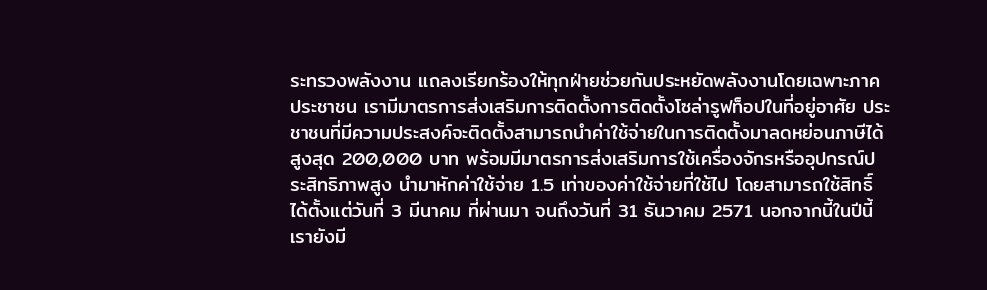ระทรวงพลังงาน แถลงเรียกร้องให้ทุกฝ่ายช่วยกันประหยัดพลังงานโดยเฉพาะภาคประชาชน เรามีมาตรการส่งเสริมการติดตั้งการติดตั้งโซล่ารูฟท็อปในที่อยู่อาศัย ประชาชนที่มีความประสงค์จะติดตั้งสามารถนำค่าใช้จ่ายในการติดตั้งมาลดหย่อนภาษีได้สูงสุด 200,000 บาท พร้อมมีมาตรการส่งเสริมการใช้เครื่องจักรหรืออุปกรณ์ประสิทธิภาพสูง นำมาหักค่าใช้จ่าย 1.5 เท่าของค่าใช้จ่ายที่ใช้ไป โดยสามารถใช้สิทธิ์ได้ตั้งแต่วันที่ 3 มีนาคม ที่ผ่านมา จนถึงวันที่ 31 ธันวาคม 2571 นอกจากนี้ในปีนี้เรายังมี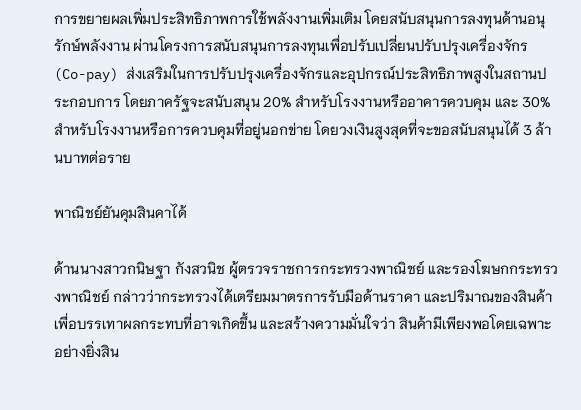การขยายผลเพิ่มประสิทธิภาพการใช้พลังงานเพิ่มเติม โดยสนับสนุนการลงทุนด้านอนุรักษ์พลังงาน ผ่านโครงการสนับสนุนการลงทุนเพื่อปรับเปลี่ยนปรับปรุงเครื่องจักร (Co-pay) ส่งเสริมในการปรับปรุงเครื่องจักรและอุปกรณ์ประสิทธิภาพสูงในสถานประกอบการ โดยภาครัฐจะสนับสนุน 20% สำหรับโรงงานหรืออาคารควบคุม และ 30% สำหรับโรงงานหรือการควบคุมที่อยู่นอกข่าย โดยวงเงินสูงสุดที่จะขอสนับสนุนได้ 3 ล้านบาทต่อราย

พาณิชย์ยันคุมสินคาได้

ด้านนางสาวกนิษฐา กังสวนิช ผู้ตรวจราชการกระทรวงพาณิชย์ และรองโฆษกกระทรวงพาณิชย์ กล่าวว่ากระทรวงได้เตรียมมาตรการรับมือด้านราคา และปริมาณของสินค้า เพื่อบรรเทาผลกระทบที่อาจเกิดขึ้น และสร้างความมั่นใจว่า สินค้ามีเพียงพอโดยเฉพาะอย่างยิ่งสิน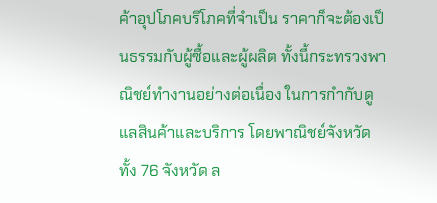ค้าอุปโภคบริโภคที่จำเป็น ราคาก็จะต้องเป็นธรรมกับผู้ซื้อและผู้ผลิต ทั้งนี้กระทรวงพาณิชย์ทำงานอย่างต่อเนื่อง ในการกำกับดูแลสินค้าและบริการ โดยพาณิชย์จังหวัดทั้ง 76 จังหวัด ล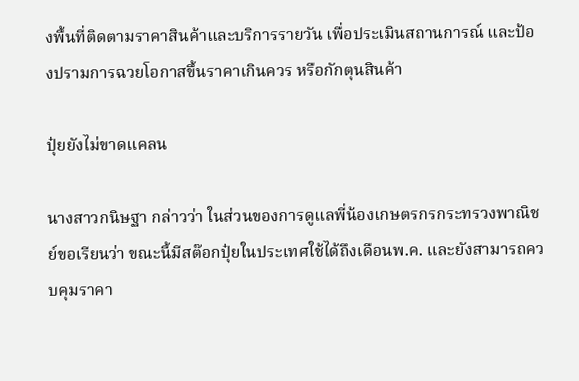งพื้นที่ติดตามราคาสินค้าและบริการรายวัน เพื่อประเมินสถานการณ์ และป้องปรามการฉวยโอกาสขึ้นราคาเกินควร หรือกักตุนสินค้า

ปุ๋ยยังไม่ขาดแคลน

นางสาวกนิษฐา กล่าวว่า ในส่วนของการดูแลพี่น้องเกษตรกรกระทรวงพาณิชย์ขอเรียนว่า ขณะนี้มีสต๊อกปุ๋ยในประเทศใช้ได้ถึงเดือนพ.ค. และยังสามารถควบคุมราคา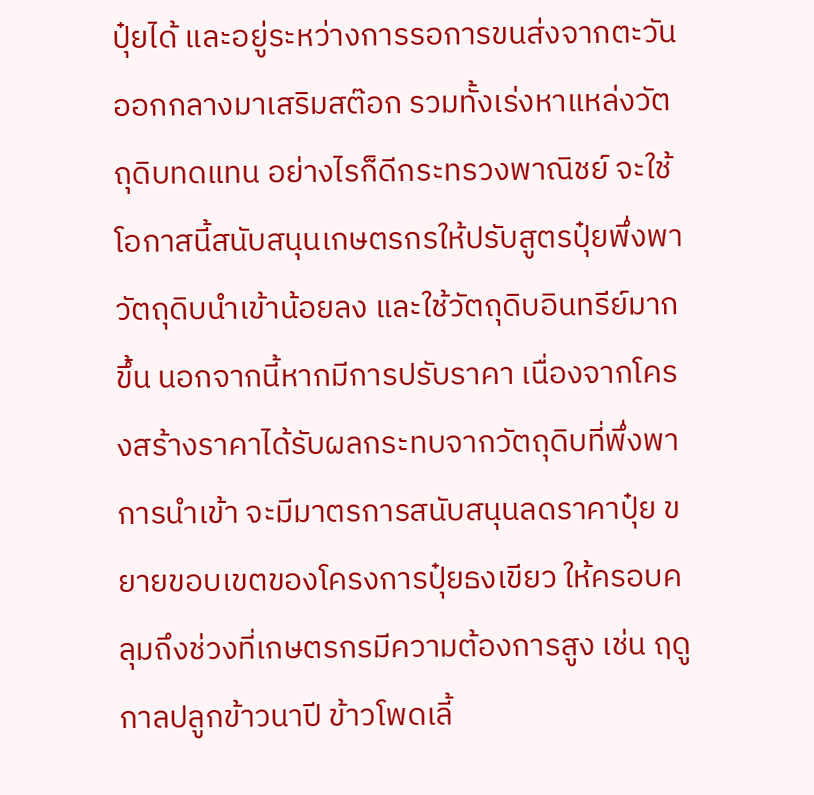ปุ๋ยได้ และอยู่ระหว่างการรอการขนส่งจากตะวันออกกลางมาเสริมสต๊อก รวมทั้งเร่งหาแหล่งวัตถุดิบทดแทน อย่างไรก็ดีกระทรวงพาณิชย์ จะใช้โอกาสนี้สนับสนุนเกษตรกรให้ปรับสูตรปุ๋ยพึ่งพาวัตถุดิบนำเข้าน้อยลง และใช้วัตถุดิบอินทรีย์มากขึ้น นอกจากนี้หากมีการปรับราคา เนื่องจากโครงสร้างราคาได้รับผลกระทบจากวัตถุดิบที่พึ่งพาการนำเข้า จะมีมาตรการสนับสนุนลดราคาปุ๋ย ขยายขอบเขตของโครงการปุ๋ยธงเขียว ให้ครอบคลุมถึงช่วงที่เกษตรกรมีความต้องการสูง เช่น ฤดูกาลปลูกข้าวนาปี ข้าวโพดเลี้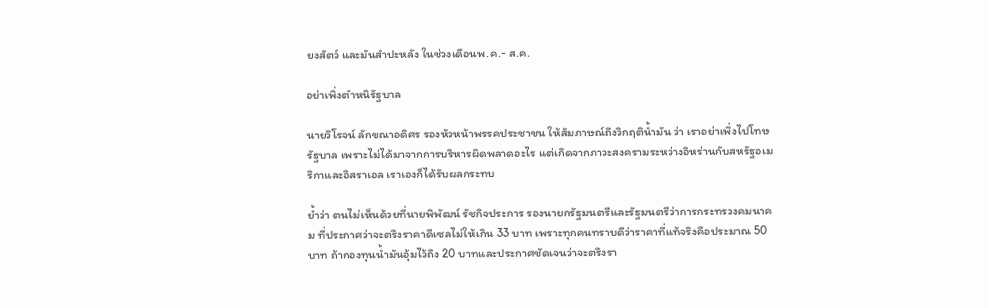ยงสัตว์ และมันสำปะหลัง ในช่วงเดือนพ.ค.- ส.ค.

อย่าเพิ่งตำหนิรัฐบาล

นายวิโรจน์ ลักขณาอดิศร รองหัวหน้าพรรคประชาชน ให้สัมภาษณ์ถึงวิกฤติน้ำมัน ว่า เราอย่าเพิ่งไปโทษรัฐบาล เพราะไม่ได้มาจากการบริหารผิดพลาดอะไร แต่เกิดจากภาวะสงครามระหว่างอิหร่านกับสหรัฐอเมริกาและอิสราเอล เราเองก็ได้รับผลกระทบ

ย้ำว่า ตนไม่เห็นด้วยที่นายพิพัฒน์ รัชกิจประการ รองนายกรัฐมนตรีและรัฐมนตรีว่าการกระทรวงคมนาคม ที่ประกาศว่าจะตรึงราคาดีเซลไม่ให้เกิน 33 บาท เพราะทุกคนทราบดีว่าราคาที่แท้จริงคือประมาณ 50 บาท ถ้ากองทุนน้ำมันอุ้มไว้ถึง 20 บาทและประกาศชัดเจนว่าจะตรึงรา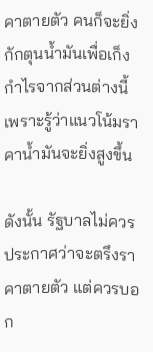คาตายตัว คนก็จะยิ่งกักตุนน้ำมันเพื่อเก็งกำไรจากส่วนต่างนี้ เพราะรู้ว่าแนวโน้มราคาน้ำมันจะยิ่งสูงขึ้น

ดังนั้น รัฐบาลไม่ควรประกาศว่าจะตรึงราคาตายตัว แต่ควรบอก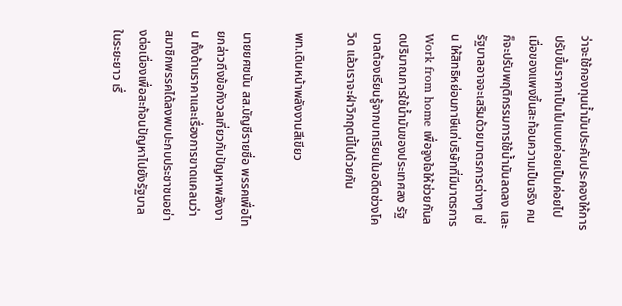ว่าจะใช้กองทุนน้ำมันประคับประคองให้การปรับขึ้นราคาเป็นไปแบบค่อยเป็นค่อยไป เมื่อของแพงขึ้นสะท้อนความเป็นจริง คนก็จะปรับพฤติกรรมการใช้น้ำมันลดลง และรัฐบาลอาจจะเสริมด้วยมาตรการต่างๆ เช่น ให้สิทธิหย่อนภาษีแก่บริษัทที่มีมาตรการ Work from home เพื่อจูงใจให้ช่วยกันลดปริมาณการใช้น้ำมันของประเทศลง รัฐบาลต้องเรียนรู้จากบทเรียนในอดีตช่วงโควิด แล้วเราจะฝ่าวิกฤตนี้ไปด้วยกัน

พท.เดินหน้าพลังงานสีเขียว

นายยศชนัน สส.บัญชีรายชื่อ พรรคเพื่อไทยกล่าวถึงข้อกังวลเกี่ยวกับปัญหาพลังงาน ทั้งด้านราคาและเรื่องการขาดแคลนว่า สมาชิกพรรคได้ลงพบปะกบประชาชนอย่างต่อเนื่องเพื่อสะท้อนปัญหาไปยังรัฐบาล ในระยะยาว เรื่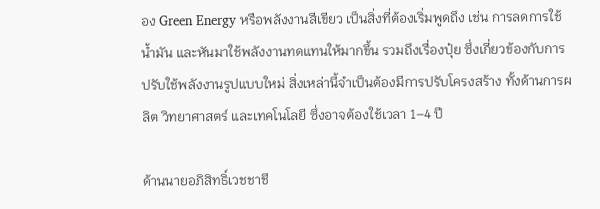อง Green Energy หรือพลังงานสีเขียว เป็นสิ่งที่ต้องเริ่มพูดถึง เช่น การลดการใช้น้ำมัน และหันมาใช้พลังงานทดแทนให้มากขึ้น รวมถึงเรื่องปุ๋ย ซึ่งเกี่ยวข้องกับการปรับใช้พลังงานรูปแบบใหม่ สิ่งเหล่านี้จำเป็นต้องมีการปรับโครงสร้าง ทั้งด้านการผลิต วิทยาศาสตร์ และเทคโนโลยี ซึ่งอาจต้องใช้เวลา 1–4 ปี

ด้านนายอภิสิทธิ์เวชชาชี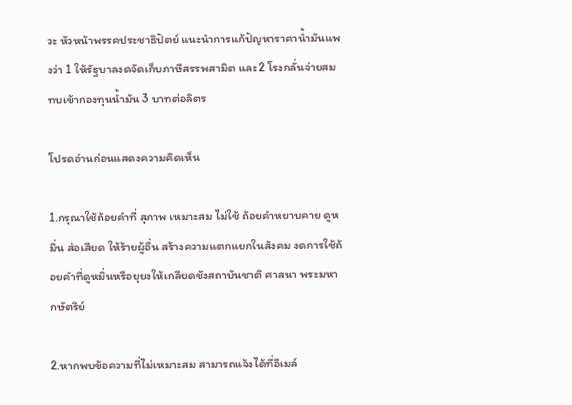วะ หัวหน้าพรรคประชาธิปัตย์ แนะนำการแก้ปัญหาราคาน้ำมันแพงว่า 1 ให้รัฐบาลงดจัดเก็บภาษีสรรพสามิต และ2 โรงกลั่นจ่ายสมทบเข้ากองทุนน้ำมัน 3 บาทต่อลิตร

โปรดอ่านก่อนแสดงความคิดเห็น

1.กรุณาใช้ถ้อยคำที่ สุภาพ เหมาะสม ไม่ใช้ ถ้อยคำหยาบคาย ดูหมิ่น ส่อเสียด ให้ร้ายผู้อื่น สร้างความแตกแยกในสังคม งดการใช้ถ้อยคำที่ดูหมิ่นหรือยุยงให้เกลียดชังสถาบันชาติ ศาสนา พระมหากษัตริย์

2.หากพบข้อความที่ไม่เหมาะสม สามารถแจ้งได้ที่อีเมล์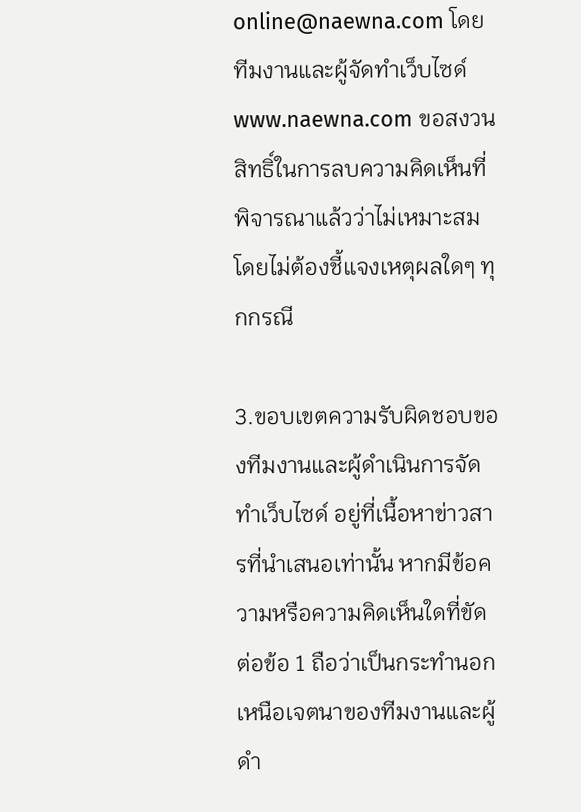online@naewna.com โดยทีมงานและผู้จัดทำเว็บไซด์ www.naewna.com ขอสงวนสิทธิ์ในการลบความคิดเห็นที่พิจารณาแล้วว่าไม่เหมาะสม โดยไม่ต้องชี้แจงเหตุผลใดๆ ทุกกรณี

3.ขอบเขตความรับผิดชอบของทีมงานและผู้ดำเนินการจัดทำเว็บไซด์ อยู่ที่เนื้อหาข่าวสารที่นำเสนอเท่านั้น หากมีข้อความหรือความคิดเห็นใดที่ขัดต่อข้อ 1 ถือว่าเป็นกระทำนอกเหนือเจตนาของทีมงานและผู้ดำ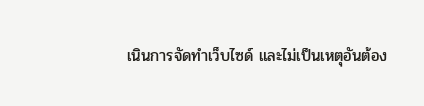เนินการจัดทำเว็บไซด์ และไม่เป็นเหตุอันต้อง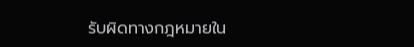รับผิดทางกฎหมายใน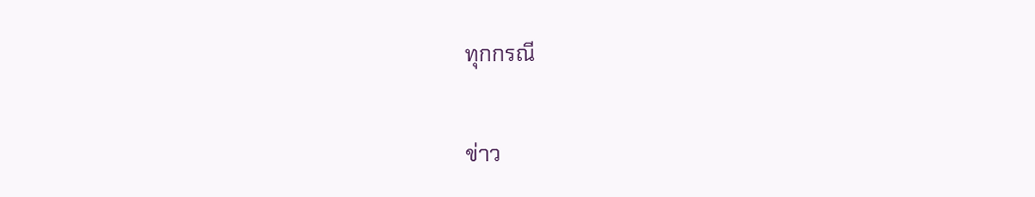ทุกกรณี

ข่าว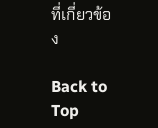ที่เกี่ยวข้อง

Back to Top